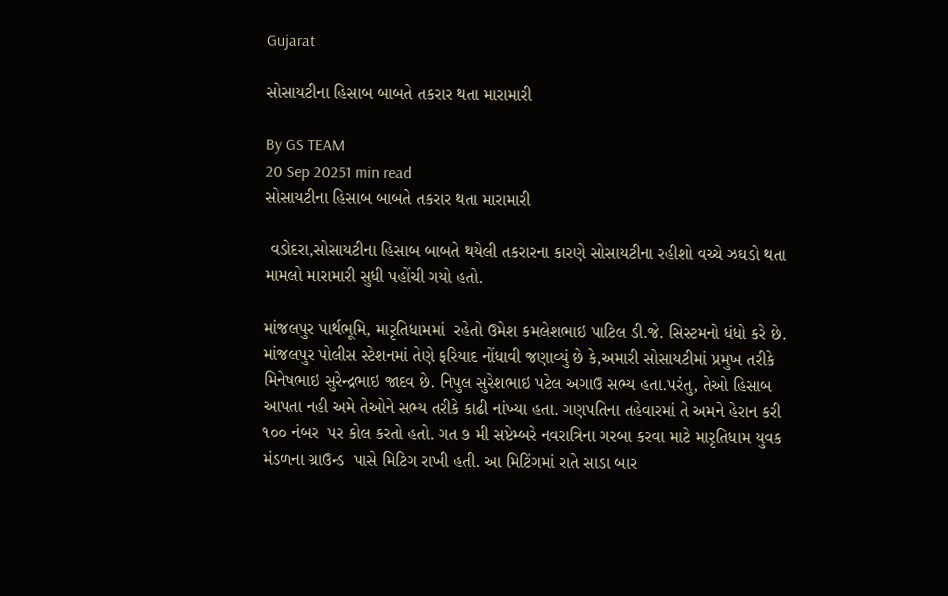Gujarat

સોસાયટીના હિસાબ બાબતે તકરાર થતા મારામારી

By GS TEAM
20 Sep 20251 min read
સોસાયટીના હિસાબ બાબતે તકરાર થતા મારામારી

 વડોદરા,સોસાયટીના હિસાબ બાબતે થયેલી તકરારના કારણે સોસાયટીના રહીશો વચ્ચે ઝઘડો થતા મામલો મારામારી સુધી પહોંચી ગયો હતો.

માંજલપુર પાર્થભૂમિ, મારૃતિધામમાં  રહેતો ઉમેશ કમલેશભાઇ પાટિલ ડી.જે. સિસ્ટમનો ધંધો કરે છે. માંજલપુર પોલીસ સ્ટેશનમાં તેણે ફરિયાદ નોંધાવી જણાવ્યું છે કે,અમારી સોસાયટીમાં પ્રમુખ તરીકે મિનેષભાઇ સુરેન્દ્રભાઇ જાદવ છે. નિપુલ સુરેશભાઇ પટેલ અગાઉ સભ્ય હતા.પરંતુ, તેઓ હિસાબ આપતા નહી અમે તેઓને સભ્ય તરીકે કાઢી નાંખ્યા હતા. ગણપતિના તહેવારમાં તે અમને હેરાન કરી ૧૦૦ નંબર  પર કોલ કરતો હતો. ગત ૭ મી સપ્ટેમ્બરે નવરાત્રિના ગરબા કરવા માટે મારૃતિધામ યુવક મંડળના ગ્રાઉન્ડ  પાસે મિટિગ રાખી હતી. આ મિટિંગમાં રાતે સાડા બાર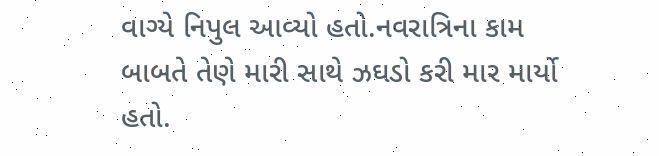વાગ્યે નિપુલ આવ્યો હતો.નવરાત્રિના કામ બાબતે તેણે મારી સાથે ઝઘડો કરી માર માર્યો હતો.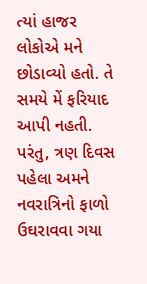ત્યાં હાજર લોકોએ મને છોડાવ્યો હતો. તે સમયે મેં ફરિયાદ આપી નહતી. પરંતુ, ત્રણ દિવસ પહેલા અમને નવરાત્રિનો ફાળો ઉઘરાવવા ગયા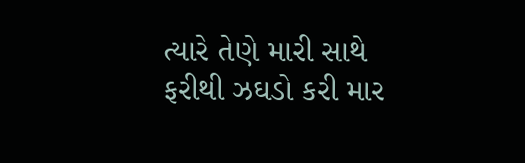ત્યારે તેણે મારી સાથે ફરીથી ઝઘડો કરી માર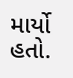માર્યો હતો.